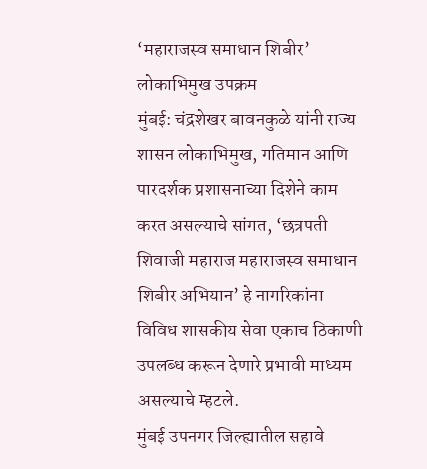‘महाराजस्व समाधान शिबीर’ लोकाभिमुख उपक्रम
मुंबई: चंद्रशेखर बावनकुळे यांनी राज्य शासन लोकाभिमुख, गतिमान आणि पारदर्शक प्रशासनाच्या दिशेने काम करत असल्याचे सांगत, ‘छत्रपती शिवाजी महाराज महाराजस्व समाधान शिबीर अभियान’ हे नागरिकांना विविध शासकीय सेवा एकाच ठिकाणी उपलब्ध करून देणारे प्रभावी माध्यम असल्याचे म्हटले.
मुंबई उपनगर जिल्ह्यातील सहावे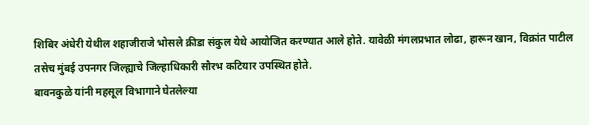शिबिर अंधेरी येथील शहाजीराजे भोसले क्रीडा संकुल येथे आयोजित करण्यात आले होते. यावेळी मंगलप्रभात लोढा, हारून खान, विक्रांत पाटील तसेच मुंबई उपनगर जिल्ह्याचे जिल्हाधिकारी सौरभ कटियार उपस्थित होते.
बावनकुळे यांनी महसूल विभागाने घेतलेल्या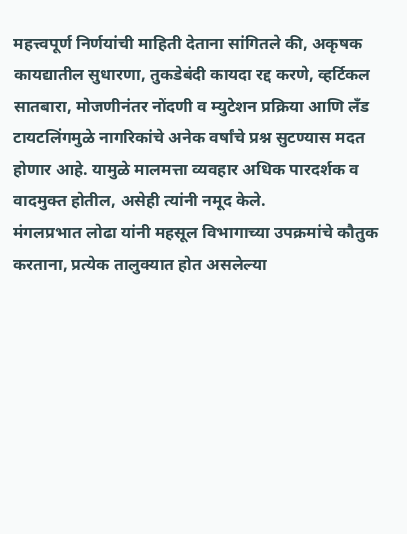महत्त्वपूर्ण निर्णयांची माहिती देताना सांगितले की, अकृषक कायद्यातील सुधारणा, तुकडेबंदी कायदा रद्द करणे, व्हर्टिकल सातबारा, मोजणीनंतर नोंदणी व म्युटेशन प्रक्रिया आणि लँड टायटलिंगमुळे नागरिकांचे अनेक वर्षांचे प्रश्न सुटण्यास मदत होणार आहे. यामुळे मालमत्ता व्यवहार अधिक पारदर्शक व वादमुक्त होतील, असेही त्यांनी नमूद केले.
मंगलप्रभात लोढा यांनी महसूल विभागाच्या उपक्रमांचे कौतुक करताना, प्रत्येक तालुक्यात होत असलेल्या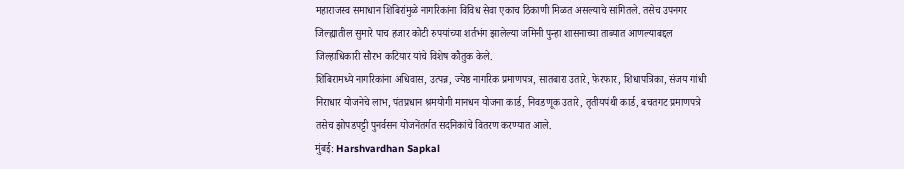महाराजस्व समाधान शिबिरांमुळे नागरिकांना विविध सेवा एकाच ठिकाणी मिळत असल्याचे सांगितले. तसेच उपनगर जिल्ह्यातील सुमारे पाच हजार कोटी रुपयांच्या शर्तभंग झालेल्या जमिनी पुन्हा शासनाच्या ताब्यात आणल्याबद्दल जिल्हाधिकारी सौरभ कटियार यांचे विशेष कौतुक केले.
शिबिरामध्ये नागरिकांना अधिवास, उत्पन्न, ज्येष्ठ नागरिक प्रमाणपत्र, सातबारा उतारे, फेरफार, शिधापत्रिका, संजय गांधी निराधार योजनेचे लाभ, पंतप्रधान श्रमयोगी मानधन योजना कार्ड, निवडणूक उतारे, तृतीयपंथी कार्ड, बचतगट प्रमाणपत्रे तसेच झोपडपट्टी पुनर्वसन योजनेंतर्गत सदनिकांचे वितरण करण्यात आले.
मुंबई: Harshvardhan Sapkal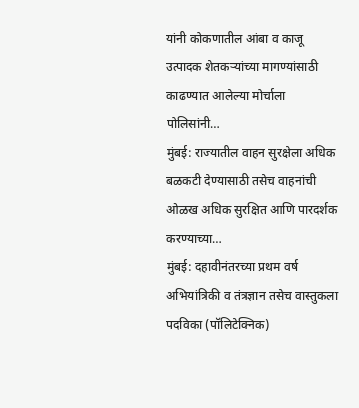यांनी कोकणातील आंबा व काजू उत्पादक शेतकऱ्यांच्या मागण्यांसाठी काढण्यात आलेल्या मोर्चाला पोलिसांनी…
मुंबई: राज्यातील वाहन सुरक्षेला अधिक बळकटी देण्यासाठी तसेच वाहनांची ओळख अधिक सुरक्षित आणि पारदर्शक करण्याच्या…
मुंबई: दहावीनंतरच्या प्रथम वर्ष अभियांत्रिकी व तंत्रज्ञान तसेच वास्तुकला पदविका (पॉलिटेक्निक)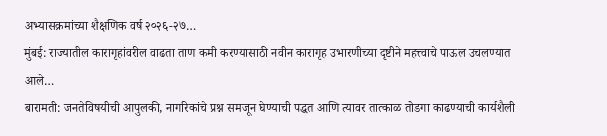अभ्यासक्रमांच्या शैक्षणिक वर्ष २०२६-२७…
मुंबई: राज्यातील कारागृहांवरील वाढता ताण कमी करण्यासाठी नवीन कारागृह उभारणीच्या दृष्टीने महत्त्वाचे पाऊल उचलण्यात आले…
बारामती: जनतेविषयीची आपुलकी, नागरिकांचे प्रश्न समजून घेण्याची पद्धत आणि त्यावर तात्काळ तोडगा काढण्याची कार्यशैली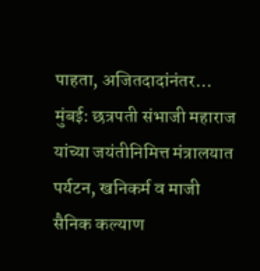पाहता, अजितदादांनंतर…
मुंबई: छत्रपती संभाजी महाराज यांच्या जयंतीनिमित्त मंत्रालयात पर्यटन, खनिकर्म व माजी सैनिक कल्याण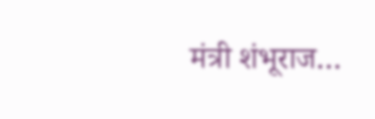मंत्री शंभूराज…